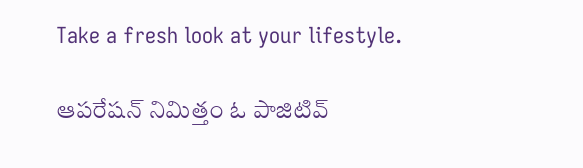Take a fresh look at your lifestyle.

ఆపరేషన్ నిమిత్తం ఓ పాజిటివ్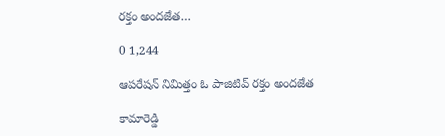రక్తం అందజేత…

0 1,244

ఆపరేషన్ నిమిత్తం ఓ పాజిటివ్ రక్తం అందజేత

కామారెడ్డి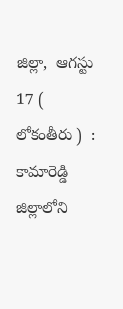జిల్లా,  ఆగస్టు 17 ( లోకంతీరు )  : కామారెడ్డి జిల్లాలోని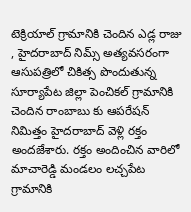టెక్రియాల్ గ్రామానికి చెందిన ఎడ్ల రాజు , హైదరాబాద్ నిమ్స్ అత్యవసరంగా ఆసుపత్రిలో చికిత్స పొందుతున్న సూర్యాపేట జిల్లా పెంచికల్ గ్రామానికి చెందిన రాంబాబు కు ఆపరేషన్ నిమిత్తం హైదరాబాద్ వెళ్లి రక్తం అందజేశారు. రక్తం అందించిన వారిలో మాచారెడ్డి మండలం లచ్చపేట గ్రామానికి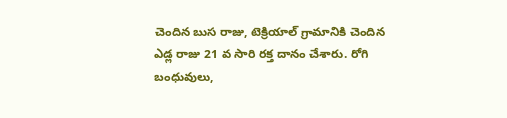చెందిన బుస రాజు, టెక్రియాల్ గ్రామానికి చెందిన ఎడ్ల రాజు 21 వ సారి రక్త దానం చేశారు. రోగి బంధువులు,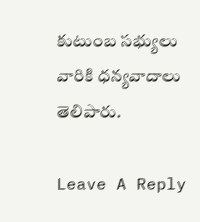కుటుంబ సభ్యులు వారికి ధన్యవాదాలు తెలిపారు.

Leave A Reply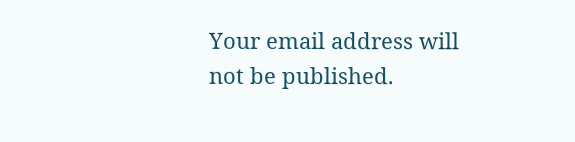Your email address will not be published.